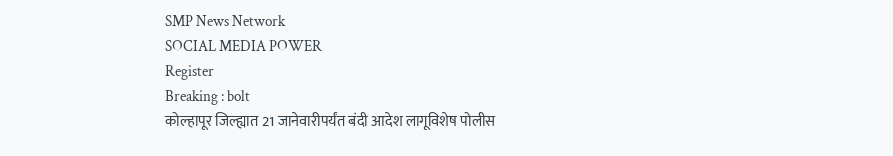SMP News Network
SOCIAL MEDIA POWER
Register
Breaking : bolt
कोल्हापूर जिल्ह्यात 21 जानेवारीपर्यंत बंदी आदेश लागूविशेष पोलीस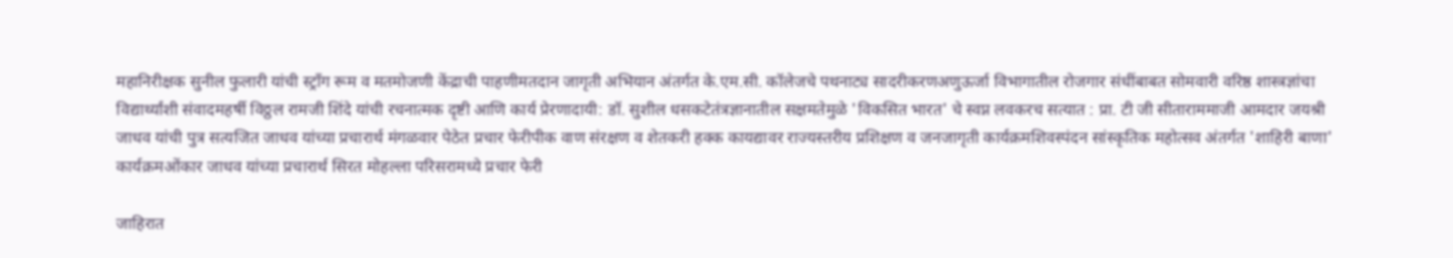महानिरीक्षक सुनील फुलारी यांची स्ट्रॉंग रूम व मतमोजणी केंद्राची पाहणीमतदान जागृती अभियान अंतर्गत के.एम.सी. कॉलेजचे पथनाट्य सादरीकरणअणुऊर्जा विभागातील रोजगार संधींबाबत सोमवारी वरिष्ठ शास्त्रज्ञांचा विद्यार्थ्यांशी संवादमहर्षी विठ्ठल रामजी शिंदे यांची रचनात्मक दृष्टी आणि कार्य प्रेरणादायी: डॉ. सुशील धसकटेतंत्रज्ञानातील सक्षमतेमुळे 'विकसित भारत' चे स्वप्न लवकरच सत्यात : प्रा. टी जी सीताराममाजी आमदार जयश्री जाधव यांची पुत्र सत्यजित जाधव यांच्या प्रचारार्थ मंगळवार पेठेत प्रचार फेरीपीक वाण संरक्षण व शेतकरी हक्क कायद्यावर राज्यस्तरीय प्रशिक्षण व जनजागृती कार्यक्रमशिवस्पंदन सांस्कृतिक महोत्सव अंतर्गत 'शाहिरी बाणा' कार्यक्रमओंकार जाधव यांच्या प्रचारार्थ सिरत मोहल्ला परिसरामध्ये प्रचार फेरी

जाहिरात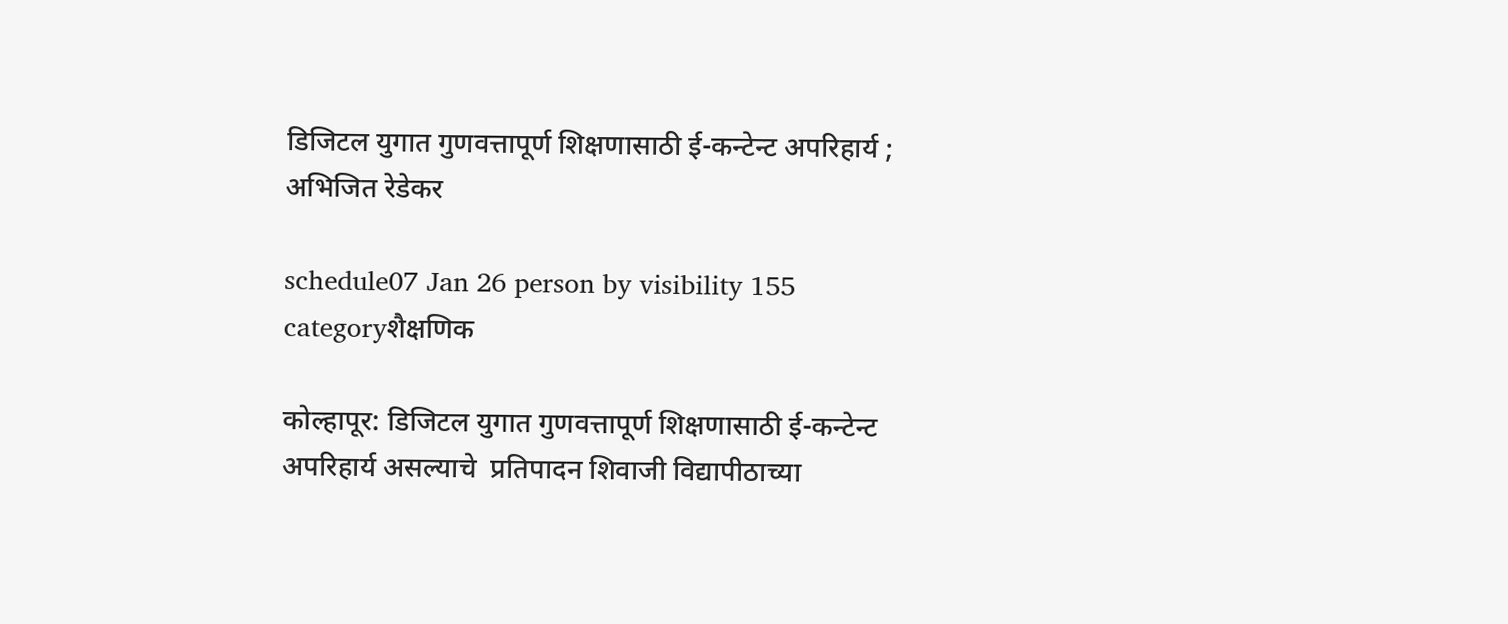डिजिटल युगात गुणवत्तापूर्ण शिक्षणासाठी ई-कन्टेन्ट अपरिहार्य ; अभिजित रेडेकर

schedule07 Jan 26 person by visibility 155 categoryशैक्षणिक

कोल्हापूर: डिजिटल युगात गुणवत्तापूर्ण शिक्षणासाठी ई-कन्टेन्ट अपरिहार्य असल्याचे  प्रतिपादन शिवाजी विद्यापीठाच्या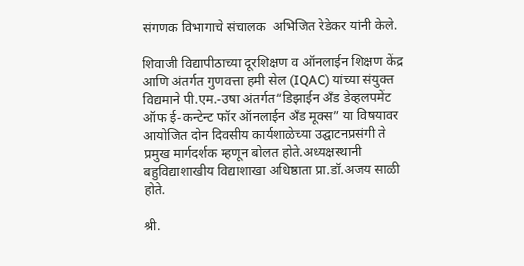संगणक विभागाचे संचालक  अभिजित रेडेकर यांनी केले.

शिवाजी विद्यापीठाच्या दूरशिक्षण व ऑनलाईन शिक्षण केंद्र आणि अंतर्गत गुणवत्ता हमी सेल (IQAC) यांच्या संयुक्त विद्यमाने पी.एम.-उषा अंतर्गत“डिझाईन अँड डेव्हलपमेंट ऑफ ई-कन्टेन्ट फॉर ऑनलाईन अँड मूक्स” या विषयावर आयोजित दोन दिवसीय कार्यशाळेच्या उद्घाटनप्रसंगी ते प्रमुख मार्गदर्शक म्हणून बोलत होते.अध्यक्षस्थानी बहुविद्याशाखीय विद्याशाखा अधिष्ठाता प्रा.डॉ.अजय साळी होते.

श्री.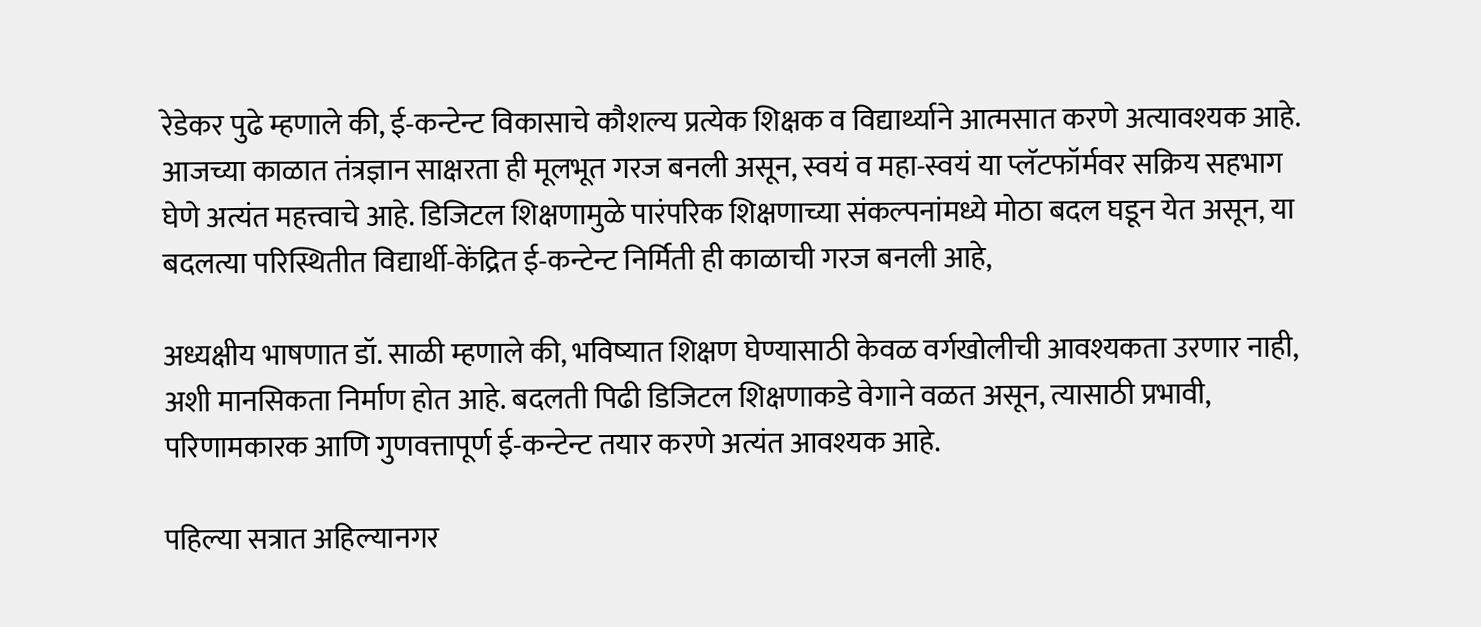रेडेकर पुढे म्हणाले की, ई-कन्टेन्ट विकासाचे कौशल्य प्रत्येक शिक्षक व विद्यार्थ्याने आत्मसात करणे अत्यावश्यक आहे. आजच्या काळात तंत्रज्ञान साक्षरता ही मूलभूत गरज बनली असून, स्वयं व महा-स्वयं या प्लॅटफॉर्मवर सक्रिय सहभाग घेणे अत्यंत महत्त्वाचे आहे. डिजिटल शिक्षणामुळे पारंपरिक शिक्षणाच्या संकल्पनांमध्ये मोठा बदल घडून येत असून, या बदलत्या परिस्थितीत विद्यार्थी-केंद्रित ई-कन्टेन्ट निर्मिती ही काळाची गरज बनली आहे,

अध्यक्षीय भाषणात डॉ. साळी म्हणाले की, भविष्यात शिक्षण घेण्यासाठी केवळ वर्गखोलीची आवश्यकता उरणार नाही, अशी मानसिकता निर्माण होत आहे. बदलती पिढी डिजिटल शिक्षणाकडे वेगाने वळत असून, त्यासाठी प्रभावी, परिणामकारक आणि गुणवत्तापूर्ण ई-कन्टेन्ट तयार करणे अत्यंत आवश्यक आहे.

पहिल्या सत्रात अहिल्यानगर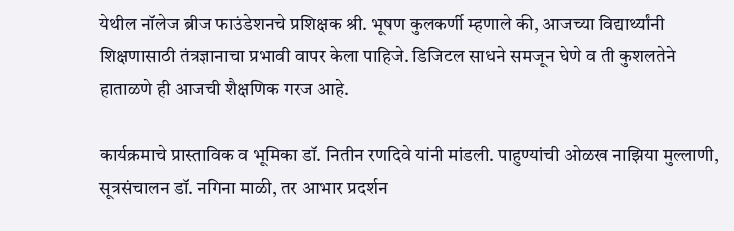येथील नॉलेज ब्रीज फाउंडेशनचे प्रशिक्षक श्री. भूषण कुलकर्णी म्हणाले की, आजच्या विद्यार्थ्यांनी शिक्षणासाठी तंत्रज्ञानाचा प्रभावी वापर केला पाहिजे. डिजिटल साधने समजून घेणे व ती कुशलतेने हाताळणे ही आजची शैक्षणिक गरज आहे.

कार्यक्रमाचे प्रास्ताविक व भूमिका डॉ. नितीन रणदिवे यांनी मांडली. पाहुण्यांची ओळख नाझिया मुल्लाणी, सूत्रसंचालन डॉ. नगिना माळी, तर आभार प्रदर्शन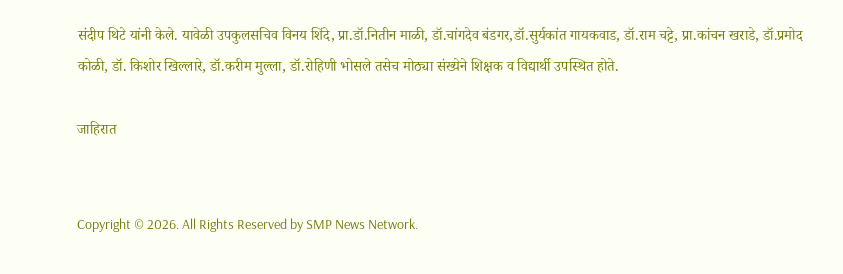संदीप थिटे यांनी केले. यावेळी उपकुलसचिव विनय शिंदे, प्रा.डॉ.नितीन माळी, डॉ.चांगदेव बंडगर,डॉ.सुर्यकांत गायकवाड, डॉ.राम चट्टे, प्रा.कांचन खराडे, डॉ.प्रमोद कोळी, डॉ. किशोर खिल्लारे, डॉ.करीम मुल्ला, डॉ.रोहिणी भोसले तसेच मोठ्या संख्येने शिक्षक व विद्यार्थी उपस्थित होते.

जाहिरात


Copyright © 2026. All Rights Reserved by SMP News Network.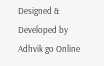Designed & Developed by Adhvik go Online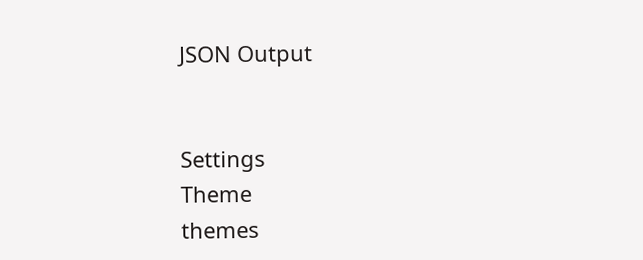JSON Output


Settings
Theme
themes